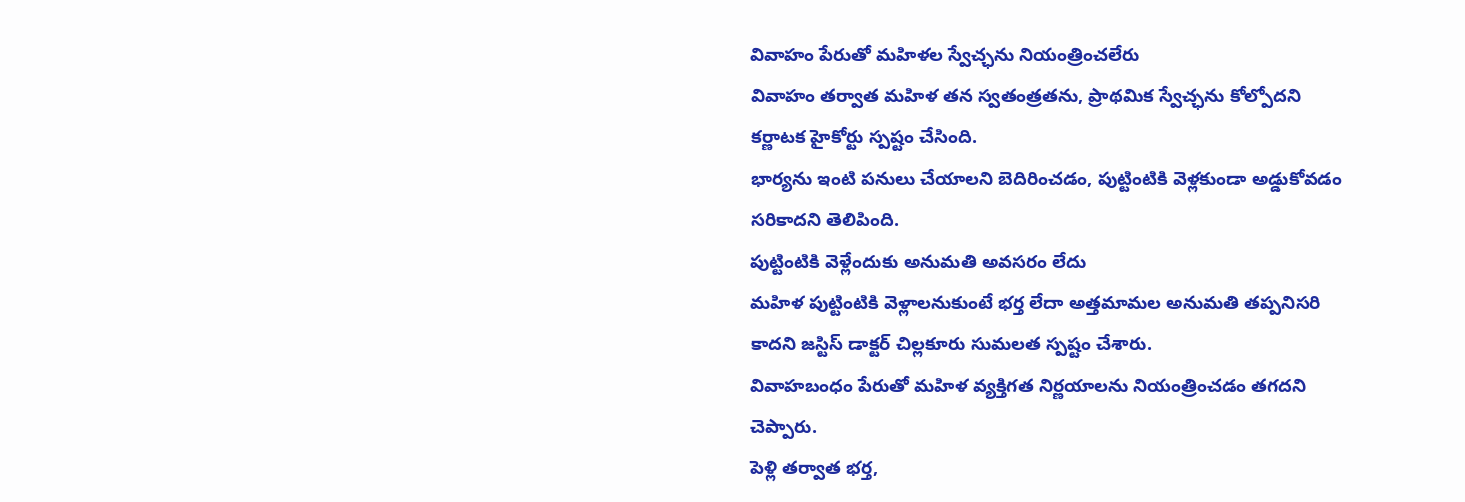వివాహం పేరుతో మహిళల స్వేచ్ఛను నియంత్రించలేరు
వివాహం తర్వాత మహిళ తన స్వతంత్రతను, ప్రాథమిక స్వేచ్ఛను కోల్పోదని కర్ణాటక హైకోర్టు స్పష్టం చేసింది.
భార్యను ఇంటి పనులు చేయాలని బెదిరించడం, పుట్టింటికి వెళ్లకుండా అడ్డుకోవడం సరికాదని తెలిపింది.
పుట్టింటికి వెళ్లేందుకు అనుమతి అవసరం లేదు
మహిళ పుట్టింటికి వెళ్లాలనుకుంటే భర్త లేదా అత్తమామల అనుమతి తప్పనిసరి కాదని జస్టిస్ డాక్టర్ చిల్లకూరు సుమలత స్పష్టం చేశారు.
వివాహబంధం పేరుతో మహిళ వ్యక్తిగత నిర్ణయాలను నియంత్రించడం తగదని చెప్పారు.
పెళ్లి తర్వాత భర్త,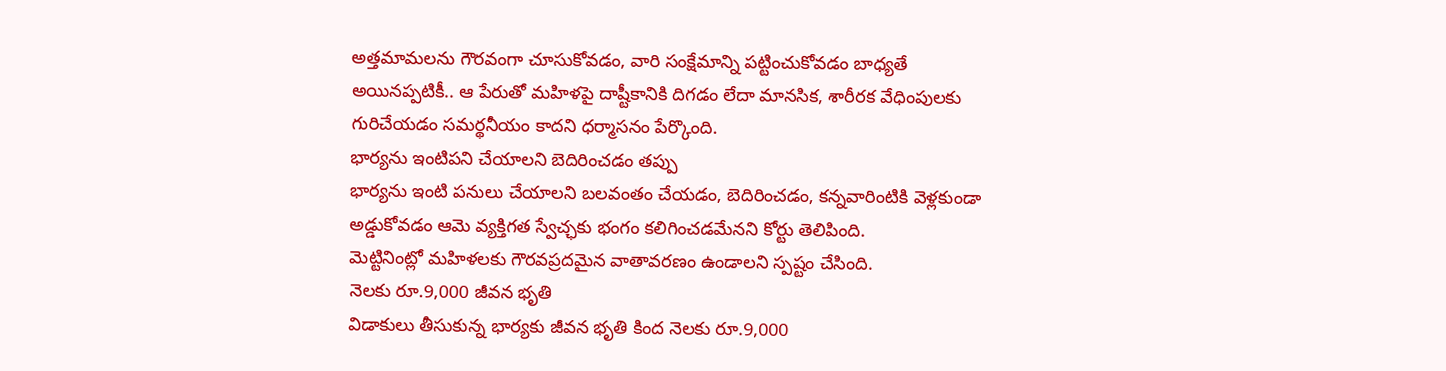అత్తమామలను గౌరవంగా చూసుకోవడం, వారి సంక్షేమాన్ని పట్టించుకోవడం బాధ్యతే అయినప్పటికీ.. ఆ పేరుతో మహిళపై దాష్టీకానికి దిగడం లేదా మానసిక, శారీరక వేధింపులకు గురిచేయడం సమర్థనీయం కాదని ధర్మాసనం పేర్కొంది.
భార్యను ఇంటిపని చేయాలని బెదిరించడం తప్పు
భార్యను ఇంటి పనులు చేయాలని బలవంతం చేయడం, బెదిరించడం, కన్నవారింటికి వెళ్లకుండా అడ్డుకోవడం ఆమె వ్యక్తిగత స్వేచ్ఛకు భంగం కలిగించడమేనని కోర్టు తెలిపింది.
మెట్టినింట్లో మహిళలకు గౌరవప్రదమైన వాతావరణం ఉండాలని స్పష్టం చేసింది.
నెలకు రూ.9,000 జీవన భృతి
విడాకులు తీసుకున్న భార్యకు జీవన భృతి కింద నెలకు రూ.9,000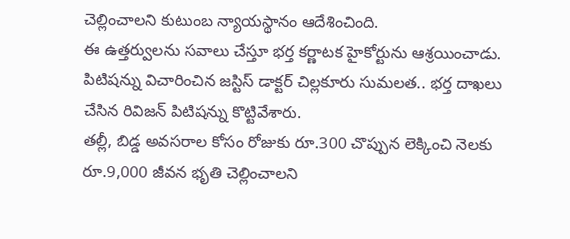చెల్లించాలని కుటుంబ న్యాయస్థానం ఆదేశించింది.
ఈ ఉత్తర్వులను సవాలు చేస్తూ భర్త కర్ణాటక హైకోర్టును ఆశ్రయించాడు.
పిటిషన్ను విచారించిన జస్టిస్ డాక్టర్ చిల్లకూరు సుమలత.. భర్త దాఖలు చేసిన రివిజన్ పిటిషన్ను కొట్టివేశారు.
తల్లీ, బిడ్డ అవసరాల కోసం రోజుకు రూ.300 చొప్పున లెక్కించి నెలకు రూ.9,000 జీవన భృతి చెల్లించాలని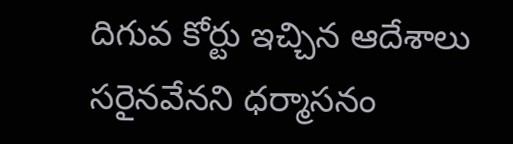దిగువ కోర్టు ఇచ్చిన ఆదేశాలు సరైనవేనని ధర్మాసనం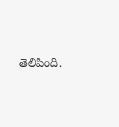తెలిపింది.